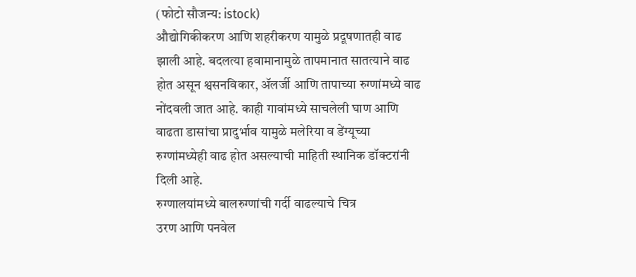(फोटो सौजन्य: istock)
औद्योगिकीकरण आणि शहरीकरण यामुळे प्रदूषणातही वाढ झाली आहे. बदलत्या हवामानामुळे तापमानात सातत्याने वाढ होत असून श्वसनविकार, ॲलर्जी आणि तापाच्या रुग्णांमध्ये वाढ नोंदवली जात आहे. काही गावांमध्ये साचलेली घाण आणि वाढता डासांचा प्रादुर्भाव यामुळे मलेरिया व डेंग्यूच्या रुग्णांमध्येही वाढ होत असल्याची माहिती स्थानिक डॉक्टरांनी दिली आहे.
रुग्णालयांमध्ये बालरुग्णांची गर्दी वाढल्याचे चित्र
उरण आणि पनवेल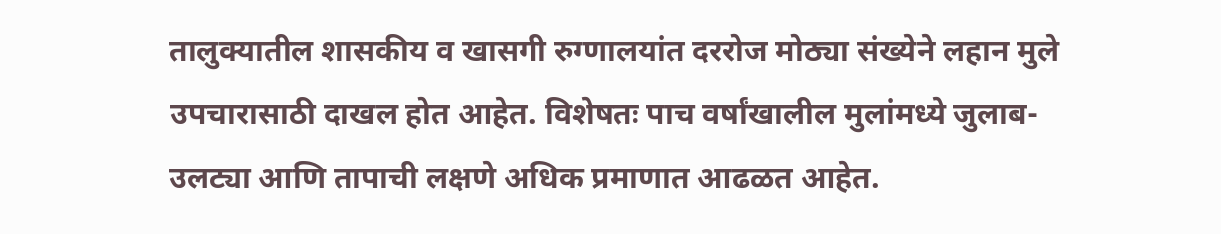तालुक्यातील शासकीय व खासगी रुग्णालयांत दररोज मोठ्या संख्येने लहान मुले उपचारासाठी दाखल होत आहेत. विशेषतः पाच वर्षांखालील मुलांमध्ये जुलाब-उलट्या आणि तापाची लक्षणे अधिक प्रमाणात आढळत आहेत.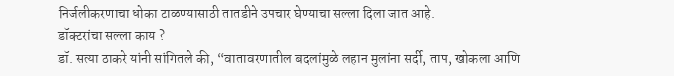निर्जलीकरणाचा धोका टाळण्यासाठी तातडीने उपचार घेण्याचा सल्ला दिला जात आहे.
डॉक्टरांचा सल्ला काय ?
डॉ. सत्या ठाकरे यांनी सांगितले की, “वातावरणातील बदलांमुळे लहान मुलांना सर्दी, ताप, खोकला आणि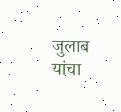जुलाब यांचा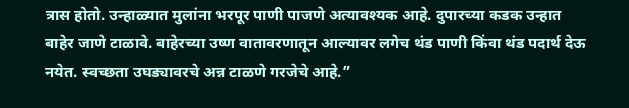त्रास होतो. उन्हाळ्यात मुलांना भरपूर पाणी पाजणे अत्यावश्यक आहे. दुपारच्या कडक उन्हात बाहेर जाणे टाळावे. बाहेरच्या उष्ण वातावरणातून आल्यावर लगेच थंड पाणी किंवा थंड पदार्थ देऊ नयेत. स्वच्छता उघड्यावरचे अन्न टाळणे गरजेचे आहे.”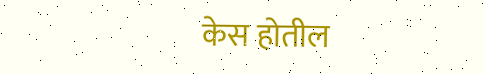केस होतील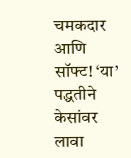चमकदार आणि सॉफ्ट! ‘या’ पद्धतीने केसांवर लावा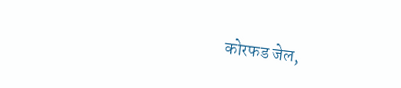कोरफड जेल,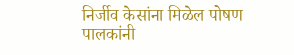निर्जीव केसांना मिळेल पोषण
पालकांनी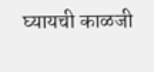घ्यायची काळजी